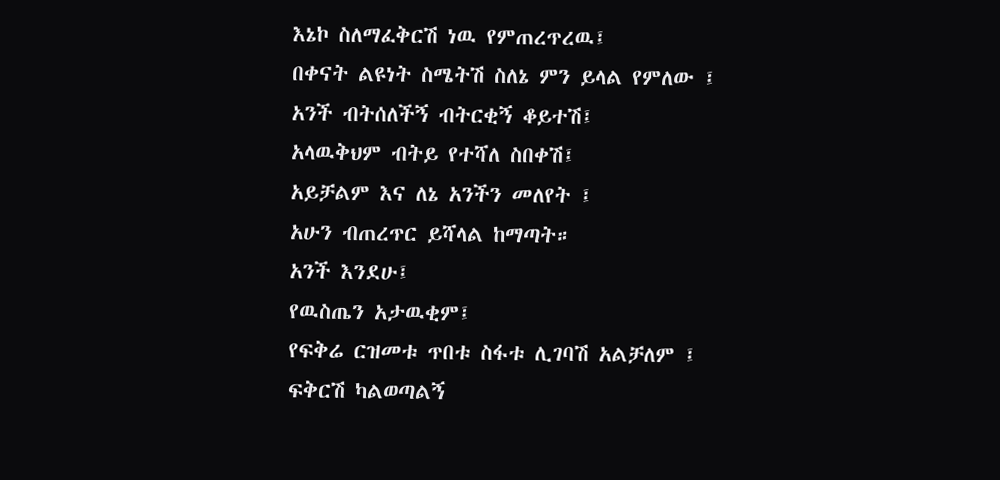እኔኮ ስለማፈቅርሽ ነዉ የምጠረጥረዉ፤
በቀናት ልዩነት ስሜትሽ ስለኔ ምን ይላል የምለው ፤
አንች ብትሰለችኝ ብትርቂኝ ቆይተሽ፤
አላዉቅህም ብትይ የተሻለ ስበቀሽ፤
አይቻልም እና ለኔ አንችን መለየት ፤
አሁን ብጠረጥር ይሻላል ከማጣት።
አንች እንደሁ፤
የዉስጤን አታዉቂም፤
የፍቅሬ ርዝመቱ ጥበቱ ስፋቱ ሊገባሽ አልቻለም ፤
ፍቅርሽ ካልወጣልኝ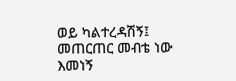ወይ ካልተረዳሽኝ፤
መጠርጠር መብቴ ነው እመነኝ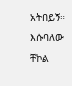አትበይኝ።
እሱባለው ቸኮል